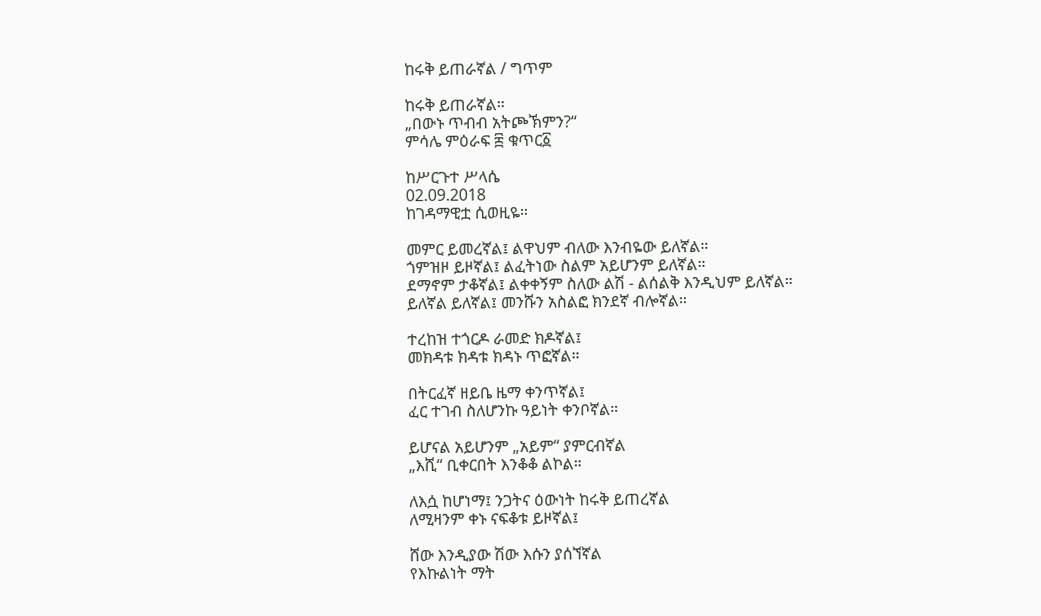ከሩቅ ይጠራኛል / ግጥም

ከሩቅ ይጠራኛል።
„በውኑ ጥብብ አትጮኽምን?“
ምሳሌ ምዕራፍ ፰ ቁጥር፩

ከሥርጉተ ሥላሴ
02.09.2018
ከገዳማዊቷ ሲወዚዬ።

መምር ይመረኛል፤ ልዋህም ብለው እንብዬው ይለኛል።
ጎምዝዞ ይዞኛል፤ ልፈትነው ስልም አይሆንም ይለኛል።
ደማኖም ታቆኛል፤ ልቀቀኝም ስለው ልሽ - ልሰልቅ እንዲህም ይለኛል።
ይለኛል ይለኛል፤ መንሹን አስልፎ ክንደኛ ብሎኛል።

ተረከዝ ተጎርዶ ራመድ ክዶኛል፤
መክዳቱ ክዳቱ ክዳኑ ጥፎኛል።

በትርፈኛ ዘይቤ ዜማ ቀንጥኛል፤
ፈር ተገብ ስለሆንኩ ዓይነት ቀንቦኛል።

ይሆናል አይሆንም „አይም“ ያምርብኛል
„እሺ“ ቢቀርበት እንቆቆ ልኮል።

ለእሷ ከሆነማ፤ ንጋትና ዕውነት ከሩቅ ይጠረኛል
ለሚዛንም ቀኑ ናፍቆቱ ይዞኛል፤

ሸው እንዲያው ሽው እሱን ያሰኘኛል
የእኩልነት ማት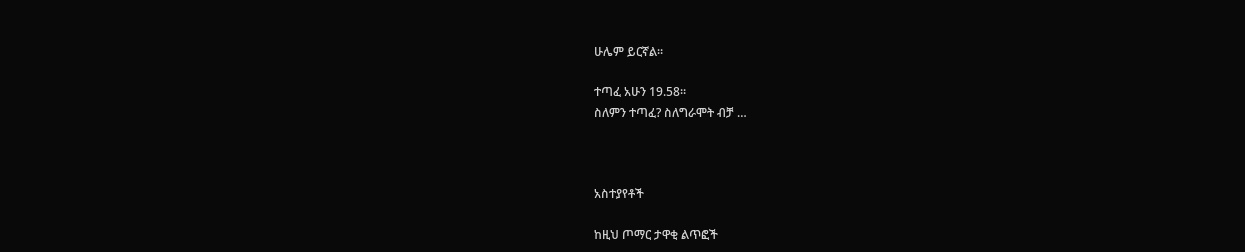ሁሌም ይርኛል።

ተጣፈ አሁን 19.58።
ስለምን ተጣፈ? ስለግራሞት ብቻ …



አስተያየቶች

ከዚህ ጦማር ታዋቂ ልጥፎች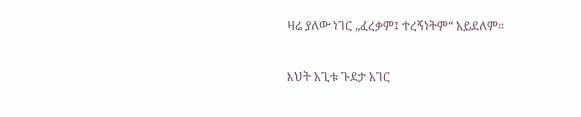ዛሬ ያለው ነገር „ፈረቃም፤ ተረኝነትም“ አይደለም።

እህት አጊቱ ጉደታ አገር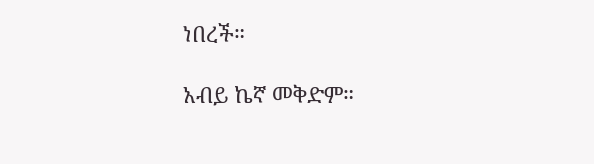ነበረች።

አብይ ኬኛ መቅድም።